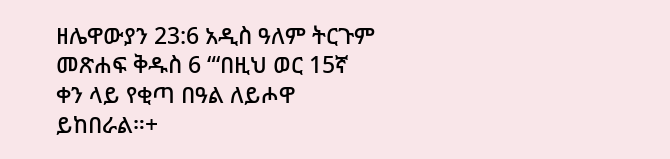ዘሌዋውያን 23:6 አዲስ ዓለም ትርጉም መጽሐፍ ቅዱስ 6 “‘በዚህ ወር 15ኛ ቀን ላይ የቂጣ በዓል ለይሖዋ ይከበራል።+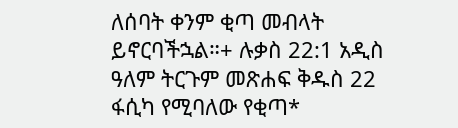ለሰባት ቀንም ቂጣ መብላት ይኖርባችኋል።+ ሉቃስ 22:1 አዲስ ዓለም ትርጉም መጽሐፍ ቅዱስ 22 ፋሲካ የሚባለው የቂጣ*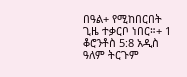በዓል+ የሚከበርበት ጊዜ ተቃርቦ ነበር።+ 1 ቆሮንቶስ 5:8 አዲስ ዓለም ትርጉም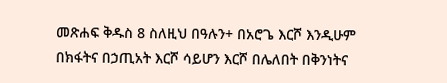መጽሐፍ ቅዱስ 8 ስለዚህ በዓሉን+ በአሮጌ እርሾ እንዲሁም በክፋትና በኃጢአት እርሾ ሳይሆን እርሾ በሌለበት በቅንነትና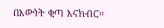በእውነት ቂጣ እናክብር።